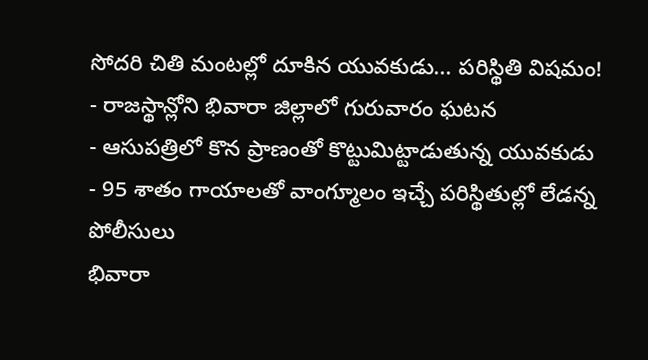సోదరి చితి మంటల్లో దూకిన యువకుడు... పరిస్థితి విషమం!
- రాజస్థాన్లోని భివారా జిల్లాలో గురువారం ఘటన
- ఆసుపత్రిలో కొన ప్రాణంతో కొట్టుమిట్టాడుతున్న యువకుడు
- 95 శాతం గాయాలతో వాంగ్మూలం ఇచ్చే పరిస్థితుల్లో లేడన్న పోలీసులు
భివారా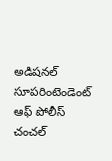అడిషనల్ సూపరింటెండెంట్ ఆఫ్ పోలీస్ చంచల్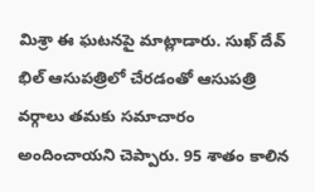మిశ్రా ఈ ఘటనపై మాట్లాడారు. సుఖ్ దేవ్ భిల్ ఆసుపత్రిలో చేరడంతో ఆసుపత్రి వర్గాలు తమకు సమాచారం అందించాయని చెప్పారు. 95 శాతం కాలిన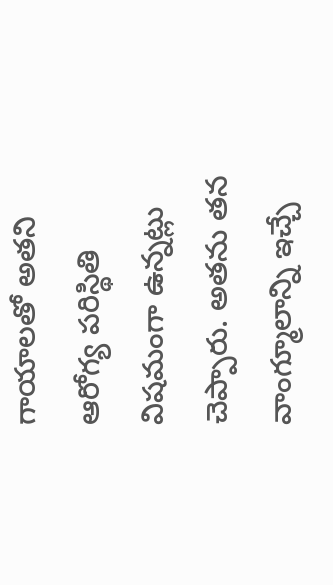గాయాలతో అతని ఆరోగ్య పరిస్థితి విషమంగా ఉన్నట్లు చెప్పారు. అతను తన వాంగ్మూలాన్ని ఇచ్చే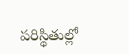పరిస్థితుల్లో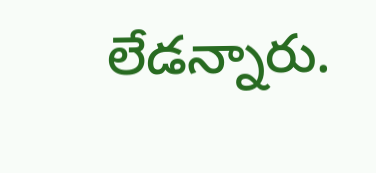లేడన్నారు.